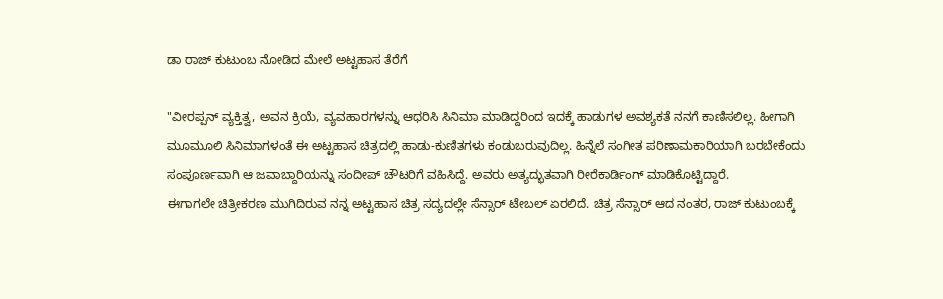ಡಾ ರಾಜ್ ಕುಟುಂಬ ನೋಡಿದ ಮೇಲೆ ಅಟ್ಟಹಾಸ ತೆರೆಗೆ

"ವೀರಪ್ಪನ್ ವ್ಯಕ್ತಿತ್ವ, ಅವನ ಕ್ರಿಯೆ, ವ್ಯವಹಾರಗಳನ್ನು ಆಧರಿಸಿ ಸಿನಿಮಾ ಮಾಡಿದ್ದರಿಂದ ಇದಕ್ಕೆ ಹಾಡುಗಳ ಅವಶ್ಯಕತೆ ನನಗೆ ಕಾಣಿಸಲಿಲ್ಲ. ಹೀಗಾಗಿ ಮೂಮೂಲಿ ಸಿನಿಮಾಗಳಂತೆ ಈ ಅಟ್ಟಹಾಸ ಚಿತ್ರದಲ್ಲಿ ಹಾಡು-ಕುಣಿತಗಳು ಕಂಡುಬರುವುದಿಲ್ಲ. ಹಿನ್ನೆಲೆ ಸಂಗೀತ ಪರಿಣಾಮಕಾರಿಯಾಗಿ ಬರಬೇಕೆಂದು ಸಂಪೂರ್ಣವಾಗಿ ಆ ಜವಾಬ್ದಾರಿಯನ್ನು ಸಂದೀಪ್ ಚೌಟರಿಗೆ ವಹಿಸಿದ್ದೆ. ಅವರು ಅತ್ಯದ್ಭುತವಾಗಿ ರೀರೆಕಾರ್ಡಿಂಗ್ ಮಾಡಿಕೊಟ್ಟಿದ್ದಾರೆ.
ಈಗಾಗಲೇ ಚಿತ್ರೀಕರಣ ಮುಗಿದಿರುವ ನನ್ನ ಅಟ್ಟಹಾಸ ಚಿತ್ರ ಸದ್ಯದಲ್ಲೇ ಸೆನ್ಸಾರ್ ಟೇಬಲ್ ಏರಲಿದೆ. ಚಿತ್ರ ಸೆನ್ಸಾರ್ ಆದ ನಂತರ, ರಾಜ್ ಕುಟುಂಬಕ್ಕೆ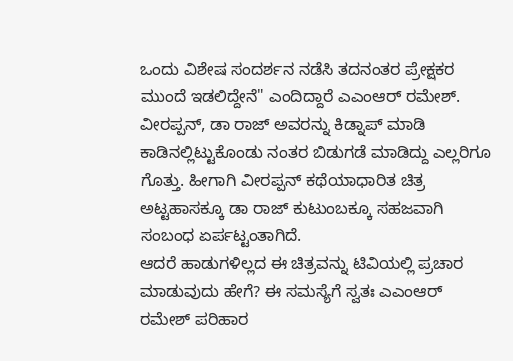ಒಂದು ವಿಶೇಷ ಸಂದರ್ಶನ ನಡೆಸಿ ತದನಂತರ ಪ್ರೇಕ್ಷಕರ ಮುಂದೆ ಇಡಲಿದ್ದೇನೆ" ಎಂದಿದ್ದಾರೆ ಎಎಂಆರ್ ರಮೇಶ್. ವೀರಪ್ಪನ್, ಡಾ ರಾಜ್ ಅವರನ್ನು ಕಿಡ್ನಾಪ್ ಮಾಡಿ ಕಾಡಿನಲ್ಲಿಟ್ಟುಕೊಂಡು ನಂತರ ಬಿಡುಗಡೆ ಮಾಡಿದ್ದು ಎಲ್ಲರಿಗೂ ಗೊತ್ತು. ಹೀಗಾಗಿ ವೀರಪ್ಪನ್ ಕಥೆಯಾಧಾರಿತ ಚಿತ್ರ ಅಟ್ಟಹಾಸಕ್ಕೂ ಡಾ ರಾಜ್ ಕುಟುಂಬಕ್ಕೂ ಸಹಜವಾಗಿ ಸಂಬಂಧ ಏರ್ಪಟ್ಟಂತಾಗಿದೆ.
ಆದರೆ ಹಾಡುಗಳಿಲ್ಲದ ಈ ಚಿತ್ರವನ್ನು ಟಿವಿಯಲ್ಲಿ ಪ್ರಚಾರ ಮಾಡುವುದು ಹೇಗೆ? ಈ ಸಮಸ್ಯೆಗೆ ಸ್ವತಃ ಎಎಂಆರ್ ರಮೇಶ್ ಪರಿಹಾರ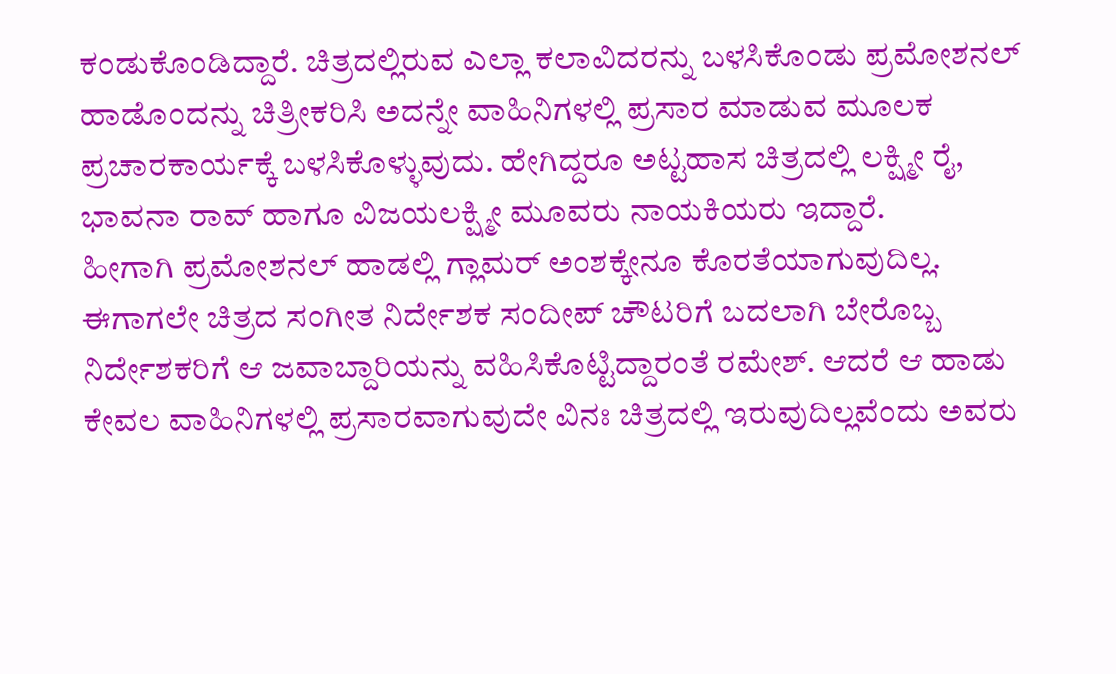ಕಂಡುಕೊಂಡಿದ್ದಾರೆ. ಚಿತ್ರದಲ್ಲಿರುವ ಎಲ್ಲಾ ಕಲಾವಿದರನ್ನು ಬಳಸಿಕೊಂಡು ಪ್ರಮೋಶನಲ್ ಹಾಡೊಂದನ್ನು ಚಿತ್ರೀಕರಿಸಿ ಅದನ್ನೇ ವಾಹಿನಿಗಳಲ್ಲಿ ಪ್ರಸಾರ ಮಾಡುವ ಮೂಲಕ ಪ್ರಚಾರಕಾರ್ಯಕ್ಕೆ ಬಳಸಿಕೊಳ್ಳುವುದು. ಹೇಗಿದ್ದರೂ ಅಟ್ಟಹಾಸ ಚಿತ್ರದಲ್ಲಿ ಲಕ್ಷ್ಮೀ ರೈ, ಭಾವನಾ ರಾವ್ ಹಾಗೂ ವಿಜಯಲಕ್ಷ್ಮೀ ಮೂವರು ನಾಯಕಿಯರು ಇದ್ದಾರೆ.
ಹೀಗಾಗಿ ಪ್ರಮೋಶನಲ್ ಹಾಡಲ್ಲಿ ಗ್ಲಾಮರ್ ಅಂಶಕ್ಕೇನೂ ಕೊರತೆಯಾಗುವುದಿಲ್ಲ. ಈಗಾಗಲೇ ಚಿತ್ರದ ಸಂಗೀತ ನಿರ್ದೇಶಕ ಸಂದೀಪ್ ಚೌಟರಿಗೆ ಬದಲಾಗಿ ಬೇರೊಬ್ಬ ನಿರ್ದೇಶಕರಿಗೆ ಆ ಜವಾಬ್ದಾರಿಯನ್ನು ವಹಿಸಿಕೊಟ್ಟಿದ್ದಾರಂತೆ ರಮೇಶ್. ಆದರೆ ಆ ಹಾಡು ಕೇವಲ ವಾಹಿನಿಗಳಲ್ಲಿ ಪ್ರಸಾರವಾಗುವುದೇ ವಿನಃ ಚಿತ್ರದಲ್ಲಿ ಇರುವುದಿಲ್ಲವೆಂದು ಅವರು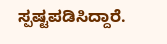ಸ್ಪಷ್ಟಪಡಿಸಿದ್ದಾರೆ.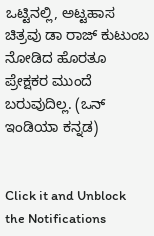ಒಟ್ಟಿನಲ್ಲಿ, ಅಟ್ಟಹಾಸ ಚಿತ್ರವು ಡಾ ರಾಜ್ ಕುಟುಂಬ ನೋಡಿದ ಹೊರತೂ ಪ್ರೇಕ್ಷಕರ ಮುಂದೆ ಬರುವುದಿಲ್ಲ. (ಒನ್ ಇಂಡಿಯಾ ಕನ್ನಡ)


Click it and Unblock the Notifications